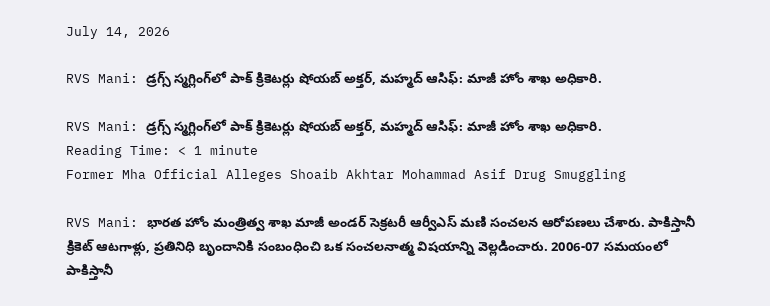July 14, 2026

RVS Mani: డ్రగ్స్ స్మగ్లింగ్‌లో పాక్ క్రికెటర్లు షోయబ్ అక్తర్, మహ్మద్ ఆసిఫ్: మాజీ హోం శాఖ అధికారి.

RVS Mani: డ్రగ్స్ స్మగ్లింగ్‌లో పాక్ క్రికెటర్లు షోయబ్ అక్తర్, మహ్మద్ ఆసిఫ్: మాజీ హోం శాఖ అధికారి.
Reading Time: < 1 minute
Former Mha Official Alleges Shoaib Akhtar Mohammad Asif Drug Smuggling

RVS Mani: భారత హోం మంత్రిత్వ శాఖ మాజీ అండర్ సెక్రటరీ ఆర్వీఎస్ మణి సంచలన ఆరోపణలు చేశారు. పాకిస్తానీ క్రికెట్ ఆటగాళ్లు, ప్రతినిధి బృందానికి సంబంధించి ఒక సంచలనాత్మ విషయాన్ని వెల్లడించారు. 2006-07 సమయంలో పాకిస్తానీ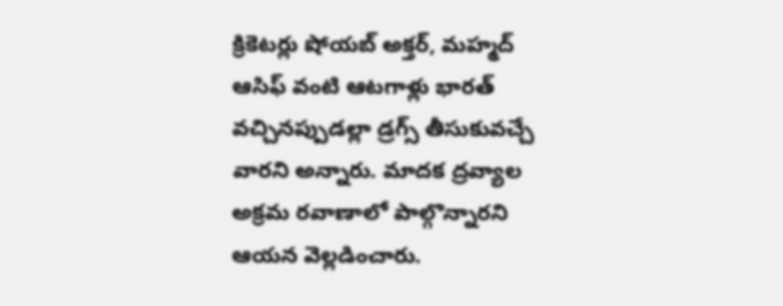క్రికెటర్లు షోయబ్ అక్తర్, మహ్మద్ ఆసిఫ్ వంటి ఆటగాళ్లు భారత్ వచ్చినప్పుడల్లా డ్రగ్స్ తీసుకువచ్చే వారని అన్నారు. మాదక ద్రవ్యాల అక్రమ రవాణాలో పాల్గొన్నారని ఆయన వెల్లడించారు.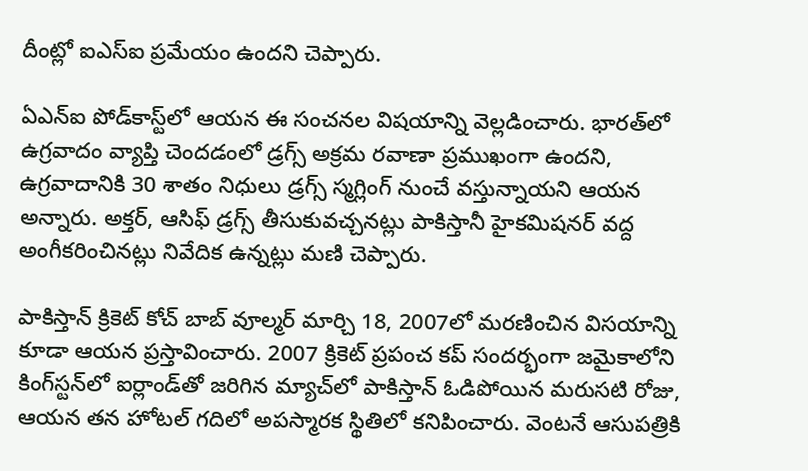దీంట్లో ఐఎస్ఐ ప్రమేయం ఉందని చెప్పారు.

ఏఎన్ఐ పోడ్‌కాస్ట్‌లో ఆయన ఈ సంచనల విషయాన్ని వెల్లడించారు. భారత్‌లో ఉగ్రవాదం వ్యాప్తి చెందడంలో డ్రగ్స్ అక్రమ రవాణా ప్రముఖంగా ఉందని, ఉగ్రవాదానికి 30 శాతం నిధులు డ్రగ్స్ స్మగ్లింగ్ నుంచే వస్తున్నాయని ఆయన అన్నారు. అక్తర్, ఆసిఫ్ డ్రగ్స్ తీసుకువచ్చనట్లు పాకిస్తానీ హైకమిషనర్ వద్ద అంగీకరించినట్లు నివేదిక ఉన్నట్లు మణి చెప్పారు.

పాకిస్తాన్ క్రికెట్ కోచ్ బాబ్ వూల్మర్ మార్చి 18, 2007లో మరణించిన విసయాన్ని కూడా ఆయన ప్రస్తావించారు. 2007 క్రికెట్ ప్రపంచ కప్ సందర్భంగా జమైకాలోని కింగ్‌స్టన్‌లో ఐర్లాండ్‌తో జరిగిన మ్యాచ్‌లో పాకిస్తాన్ ఓడిపోయిన మరుసటి రోజు, ఆయన తన హోటల్ గదిలో అపస్మారక స్థితిలో కనిపించారు. వెంటనే ఆసుపత్రికి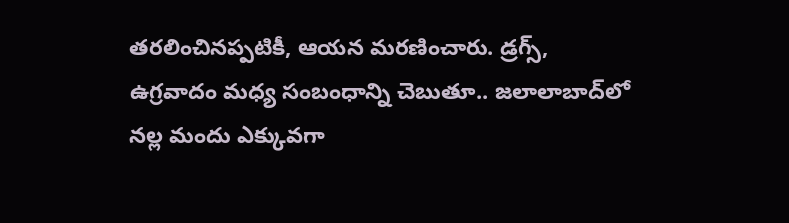తరలించినప్పటికీ, ఆయన మరణించారు. డ్రగ్స్, ఉగ్రవాదం మధ్య సంబంధాన్ని చెబుతూ.. జలాలాబాద్‌లో నల్ల మందు ఎక్కువగా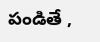పండితే ,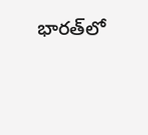భారత్‌లో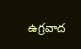ఉగ్రవాద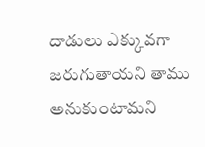దాడులు ఎక్కువగా జరుగుతాయని తాము అనుకుంటామని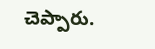చెప్పారు.